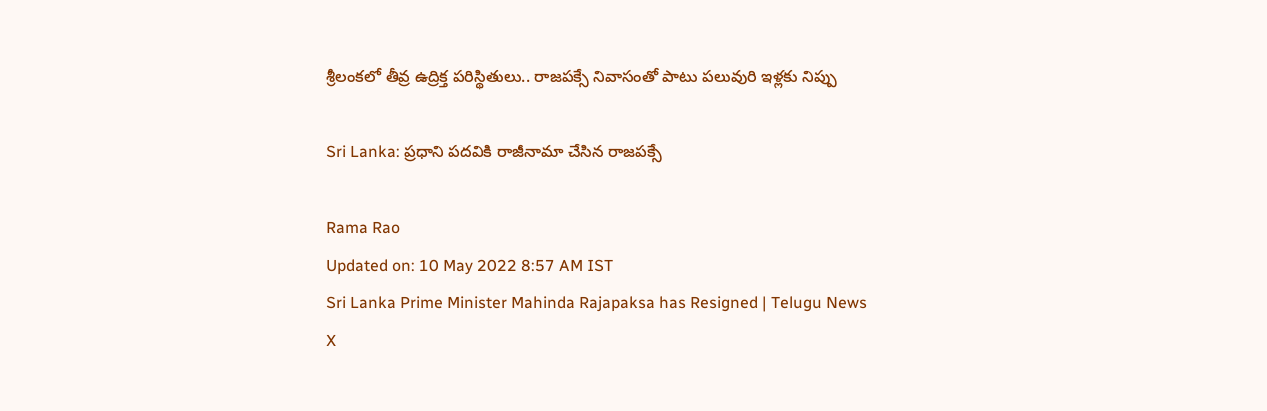శ్రీలంకలో తీవ్ర ఉద్రిక్త పరిస్థితులు.. రాజపక్సే నివాసంతో పాటు పలువురి ఇళ్లకు నిప్పు

Sri Lanka: ప్రధాని పదవికి రాజీనామా చేసిన రాజపక్సే

Rama Rao
Updated on: 10 May 2022 8:57 AM IST
Sri Lanka Prime Minister Mahinda Rajapaksa has Resigned | Telugu News
X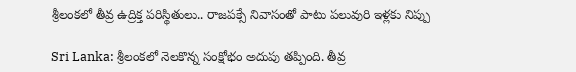శ్రీలంకలో తీవ్ర ఉద్రిక్త పరిస్థితులు.. రాజపక్సే నివాసంతో పాటు పలువురి ఇళ్లకు నిప్పు

Sri Lanka: శ్రీలంకలో నెలకొన్న సంక్షోభం అదుపు తప్పింది. తీవ్ర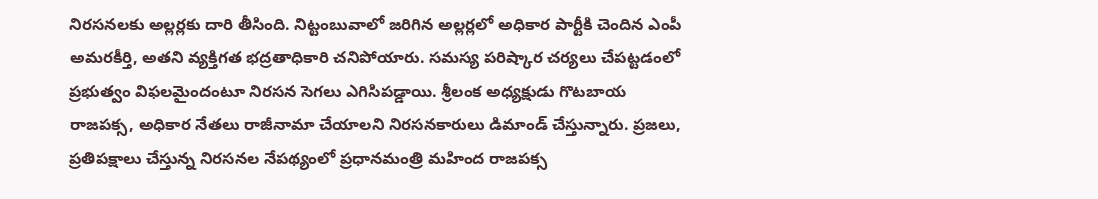నిరసనలకు అల్లర్లకు దారి తీసింది. నిట్టంబువాలో జరిగిన అల్లర్లలో అధికార పార్టీకి చెందిన ఎంపీ అమరకీర్తి, అతని వ్యక్తిగత భద్రతాధికారి చనిపోయారు. సమస్య పరిష్కార చర్యలు చేపట్టడంలో ప్రభుత్వం విఫలమైందంటూ నిరసన సెగలు ఎగిసిపడ్డాయి. శ్రీలంక అధ్యక్షుడు గొటబాయ రాజపక్స, అధికార నేతలు రాజీనామా చేయాలని నిరసనకారులు డిమాండ్ చేస్తున్నారు. ప్రజలు, ప్రతిపక్షాలు చేస్తున్న నిరసనల నేపథ్యంలో ప్రధానమంత్రి మహింద రాజపక్స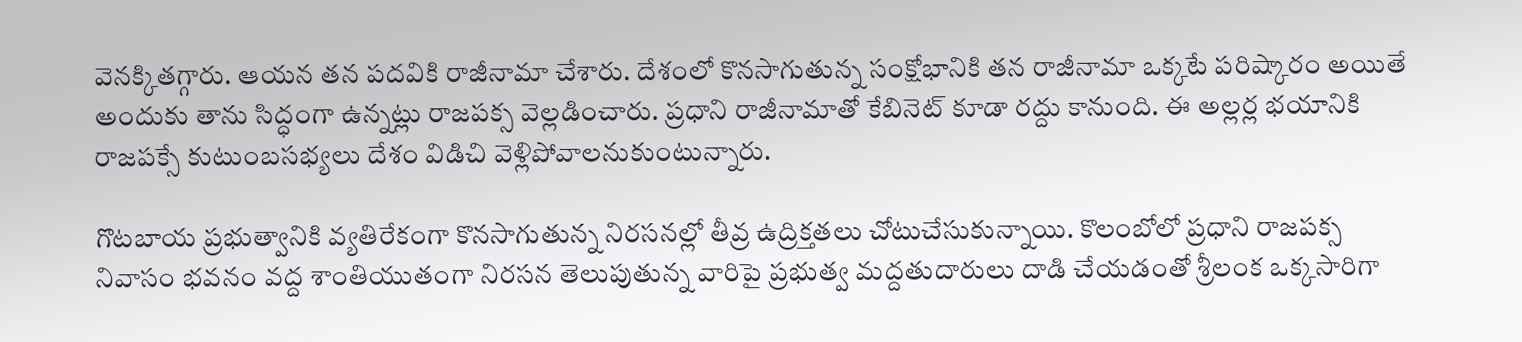వెనక్కితగ్గారు. ఆయన తన పదవికి రాజీనామా చేశారు. దేశంలో కొనసాగుతున్న సంక్షోభానికి తన రాజీనామా ఒక్కటే పరిష్కారం అయితే అందుకు తాను సిద్ధంగా ఉన్నట్లు రాజపక్స వెల్లడించారు. ప్రధాని రాజీనామాతో కేబినెట్‌ కూడా రద్దు కానుంది. ఈ అల్లర్ల భయానికి రాజపక్సే కుటుంబసభ్యలు దేశం విడిచి వెళ్లిపోవాలనుకుంటున్నారు.

గొటబాయ ప్రభుత్వానికి వ్యతిరేకంగా కొనసాగుతున్న నిరసనల్లో తీవ్ర ఉద్రిక్తతలు చోటుచేసుకున్నాయి. కొలంబోలో ప్రధాని రాజపక్స నివాసం భవనం వద్ద శాంతియుతంగా నిరసన తెలుపుతున్న వారిపై ప్రభుత్వ మద్దతుదారులు దాడి చేయడంతో శ్రీలంక ఒక్కసారిగా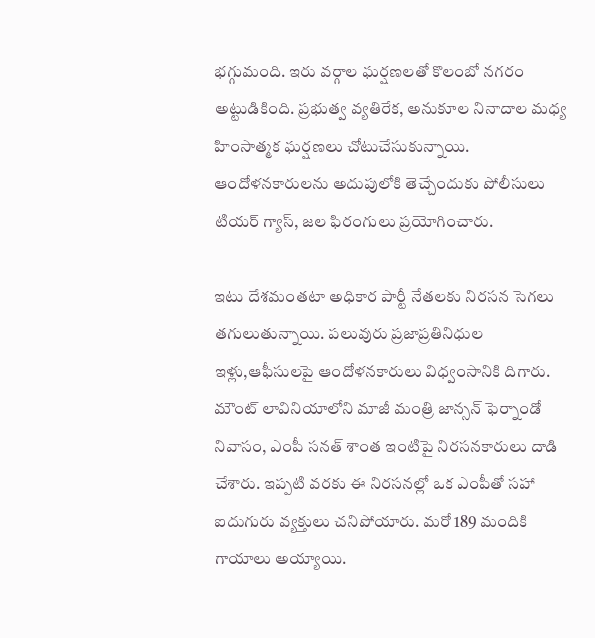భగ్గుమంది. ఇరు వర్గాల ఘర్షణలతో కొలంబో నగరం అట్టుడికింది. ప్రభుత్వ వ్యతిరేక, అనుకూల నినాదాల మధ్య హింసాత్మక ఘర్షణలు చోటుచేసుకున్నాయి. ఆందోళనకారులను అదుపులోకి తెచ్చేందుకు పోలీసులు టియర్ గ్యాస్, జల ఫిరంగులు ప్రయోగించారు.

ఇటు దేశమంతటా అధికార పార్టీ నేతలకు నిరసన సెగలు తగులుతున్నాయి. పలువురు ప్రజాప్రతినిధుల ఇళ్లు,ఆఫీసులపై ఆందోళనకారులు విధ్వంసానికి దిగారు. మౌంట్ లావినియాలోని మాజీ మంత్రి జాన్సన్ ఫెర్నాండో నివాసం, ఎంపీ సనత్ శాంత ఇంటిపై నిరసనకారులు దాడి చేశారు. ఇప్పటి వరకు ఈ నిరసనల్లో ఒక ఎంపీతో సహా ఐదుగురు వ్యక్తులు చనిపోయారు. మరో 189 మందికి గాయాలు అయ్యాయి.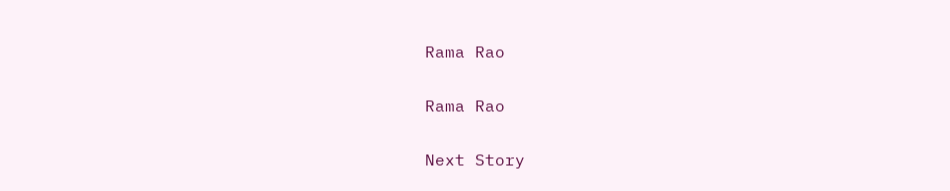Rama Rao

Rama Rao

Next Story